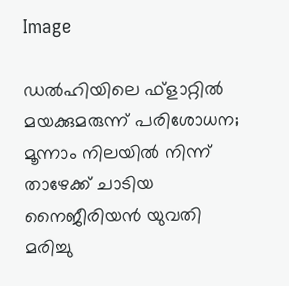Image

ഡല്‍ഹിയിലെ ഫ്ളാറ്റില്‍ മയക്കുമരുന്ന് പരിശോധന; മൂന്നാം നിലയില്‍ നിന്ന് താഴേക്ക് ചാടിയ നൈജീരിയന്‍ യുവതി മരിച്ചു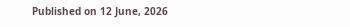Published on 12 June, 2026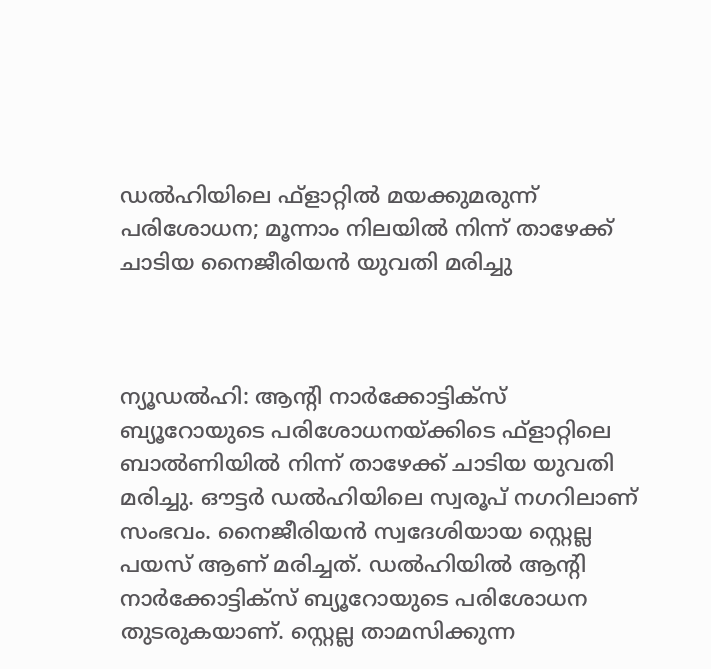ഡല്‍ഹിയിലെ ഫ്ളാറ്റില്‍ മയക്കുമരുന്ന് പരിശോധന; മൂന്നാം നിലയില്‍ നിന്ന് താഴേക്ക് ചാടിയ നൈജീരിയന്‍ യുവതി മരിച്ചു



ന്യൂഡല്‍ഹി: ആന്റി നാര്‍ക്കോട്ടിക്സ് ബ്യൂറോയുടെ പരിശോധനയ്ക്കിടെ ഫ്ളാറ്റിലെ ബാല്‍ണിയില്‍ നിന്ന് താഴേക്ക് ചാടിയ യുവതി മരിച്ചു. ഔട്ടര്‍ ഡല്‍ഹിയിലെ സ്വരൂപ് നഗറിലാണ് സംഭവം. നൈജീരിയന്‍ സ്വദേശിയായ സ്റ്റെല്ല പയസ് ആണ് മരിച്ചത്. ഡല്‍ഹിയില്‍ ആന്റി നാര്‍ക്കോട്ടിക്സ് ബ്യൂറോയുടെ പരിശോധന തുടരുകയാണ്. സ്റ്റെല്ല താമസിക്കുന്ന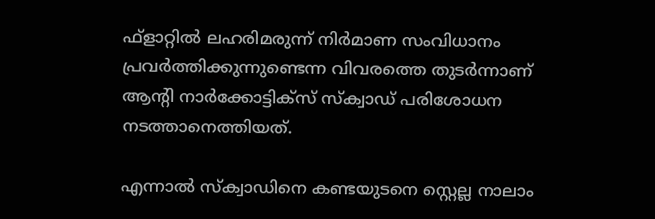ഫ്ളാറ്റില്‍ ലഹരിമരുന്ന് നിര്‍മാണ സംവിധാനം പ്രവര്‍ത്തിക്കുന്നുണ്ടെന്ന വിവരത്തെ തുടര്‍ന്നാണ് ആന്റി നാര്‍ക്കോട്ടിക്സ് സ്‌ക്വാഡ് പരിശോധന നടത്താനെത്തിയത്.

എന്നാല്‍ സ്‌ക്വാഡിനെ കണ്ടയുടനെ സ്റ്റെല്ല നാലാം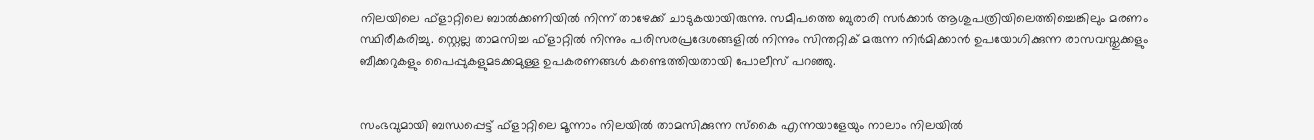നിലയിലെ ഫ്ളാറ്റിലെ ബാല്‍ക്കണിയില്‍ നിന്ന് താഴേക്ക് ചാടുകയായിരുന്നു. സമീപത്തെ ബുരാരി സര്‍ക്കാര്‍ ആശുപത്രിയിലെത്തിച്ചെങ്കിലും മരണം സ്ഥിരീകരിച്ചു. സ്റ്റെല്ല താമസിച്ച ഫ്ളാറ്റില്‍ നിന്നും പരിസരപ്രദേശങ്ങളില്‍ നിന്നും സിന്തറ്റിക് മരുന്ന നിര്‍മിക്കാന്‍ ഉപയോഗിക്കുന്ന രാസവസ്തുക്കളും ബീക്കറുകളും പൈപ്പുകളുമടക്കമുള്ള ഉപകരണങ്ങള്‍ കണ്ടെത്തിയതായി പോലീസ് പറഞ്ഞു.


സംഭവുമായി ബന്ധപ്പെട്ട് ഫ്ളാറ്റിലെ മൂന്നാം നിലയില്‍ താമസിക്കുന്ന സ്‌കൈ എന്നയാളേയും നാലാം നിലയില്‍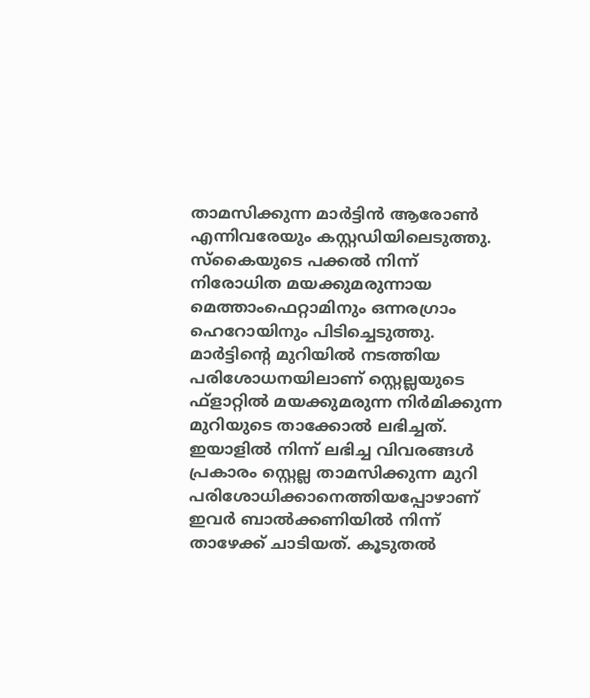താമസിക്കുന്ന മാര്‍ട്ടിന്‍ ആരോണ്‍ എന്നിവരേയും കസ്റ്റഡിയിലെടുത്തു.
സ്‌കൈയുടെ പക്കല്‍ നിന്ന് നിരോധിത മയക്കുമരുന്നായ മെത്താംഫെറ്റാമിനും ഒന്നരഗ്രാം ഹെറോയിനും പിടിച്ചെടുത്തു. മാര്‍ട്ടിന്റെ മുറിയില്‍ നടത്തിയ പരിശോധനയിലാണ് സ്റ്റെല്ലയുടെ ഫ്ളാറ്റില്‍ മയക്കുമരുന്ന നിര്‍മിക്കുന്ന മുറിയുടെ താക്കോല്‍ ലഭിച്ചത്. ഇയാളില്‍ നിന്ന് ലഭിച്ച വിവരങ്ങള്‍ പ്രകാരം സ്റ്റെല്ല താമസിക്കുന്ന മുറി പരിശോധിക്കാനെത്തിയപ്പോഴാണ് ഇവര്‍ ബാല്‍ക്കണിയില്‍ നിന്ന് താഴേക്ക് ചാടിയത്. കൂടുതല്‍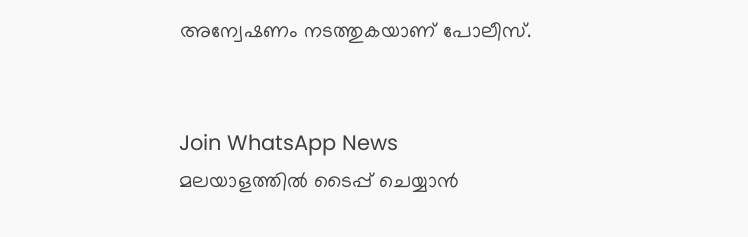അന്വേഷണം നടത്തുകയാണ് പോലീസ്.


Join WhatsApp News
മലയാളത്തില്‍ ടൈപ്പ് ചെയ്യാന്‍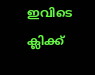ഇവിടെ ക്ലിക്ക്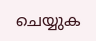ചെയ്യുക